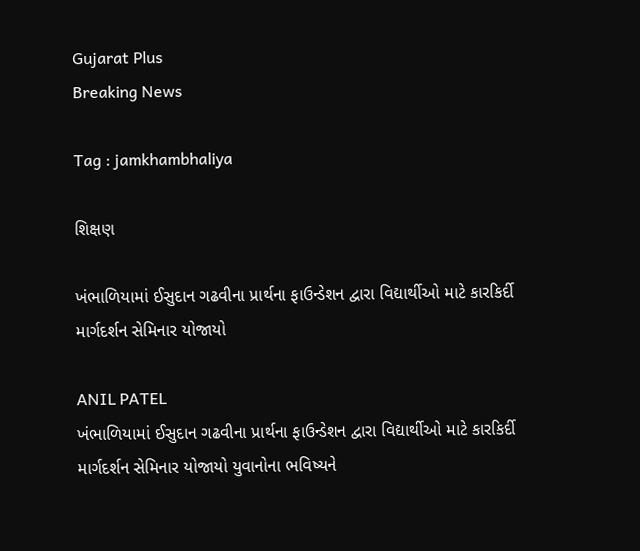Gujarat Plus
Breaking News

Tag : jamkhambhaliya

શિક્ષણ

ખંભાળિયામાં ઈસુદાન ગઢવીના પ્રાર્થના ફાઉન્ડેશન દ્વારા વિદ્યાર્થીઓ માટે કારકિર્દી માર્ગદર્શન સેમિનાર યોજાયો

ANIL PATEL
ખંભાળિયામાં ઈસુદાન ગઢવીના પ્રાર્થના ફાઉન્ડેશન દ્વારા વિદ્યાર્થીઓ માટે કારકિર્દી માર્ગદર્શન સેમિનાર યોજાયો યુવાનોના ભવિષ્યને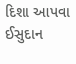દિશા આપવા ઈસુદાન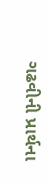ગઢવીની પ્રાર્થના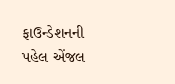ફાઉન્ડેશનની પહેલ એંજલ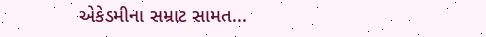એકેડમીના સમ્રાટ સામત...